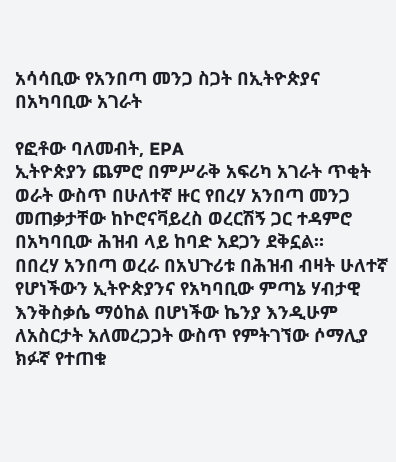አሳሳቢው የአንበጣ መንጋ ስጋት በኢትዮጵያና በአካባቢው አገራት

የፎቶው ባለመብት, EPA
ኢትዮጵያን ጨምሮ በምሥራቅ አፍሪካ አገራት ጥቂት ወራት ውስጥ በሁለተኛ ዙር የበረሃ አንበጣ መንጋ መጠቃታቸው ከኮሮናቫይረስ ወረርሽኝ ጋር ተዳምሮ በአካባቢው ሕዝብ ላይ ከባድ አደጋን ደቅኗል።
በበረሃ አንበጣ ወረራ በአህጉሪቱ በሕዝብ ብዛት ሁለተኛ የሆነችውን ኢትዮጵያንና የአካባቢው ምጣኔ ሃብታዊ እንቅስቃሴ ማዕከል በሆነችው ኬንያ እንዲሁም ለአስርታት አለመረጋጋት ውስጥ የምትገኘው ሶማሊያ ክፉኛ የተጠቁ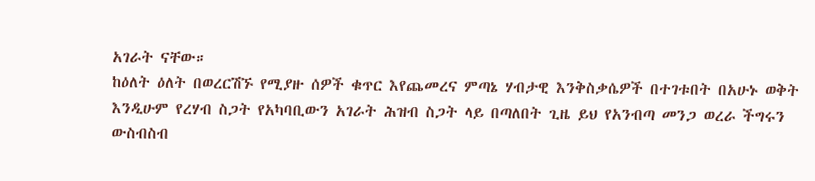አገራት ናቸው።
ከዕለት ዕለት በወረርሽኙ የሚያዙ ሰዎች ቁጥር እየጨመረና ምጣኔ ሃብታዊ እንቅስቃሴዎች በተገቱበት በአሁኑ ወቅት እንዲሁም የረሃብ ስጋት የአካባቢውን አገራት ሕዝብ ስጋት ላይ በጣለበት ጊዜ ይህ የአንብጣ መንጋ ወረራ ችግሩን ውስብስብ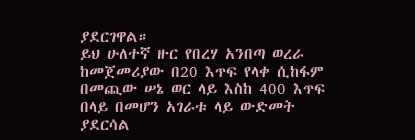ያደርገዋል።
ይህ ሁለተኛ ዙር የበረሃ አንበጣ ወረራ ከመጀመሪያው በ20 እጥፍ የላቀ ሲከፋም በመጪው ሠኔ ወር ላይ እስከ 400 እጥፍ በላይ በመሆን አገራቱ ላይ ውድመት ያደርሳል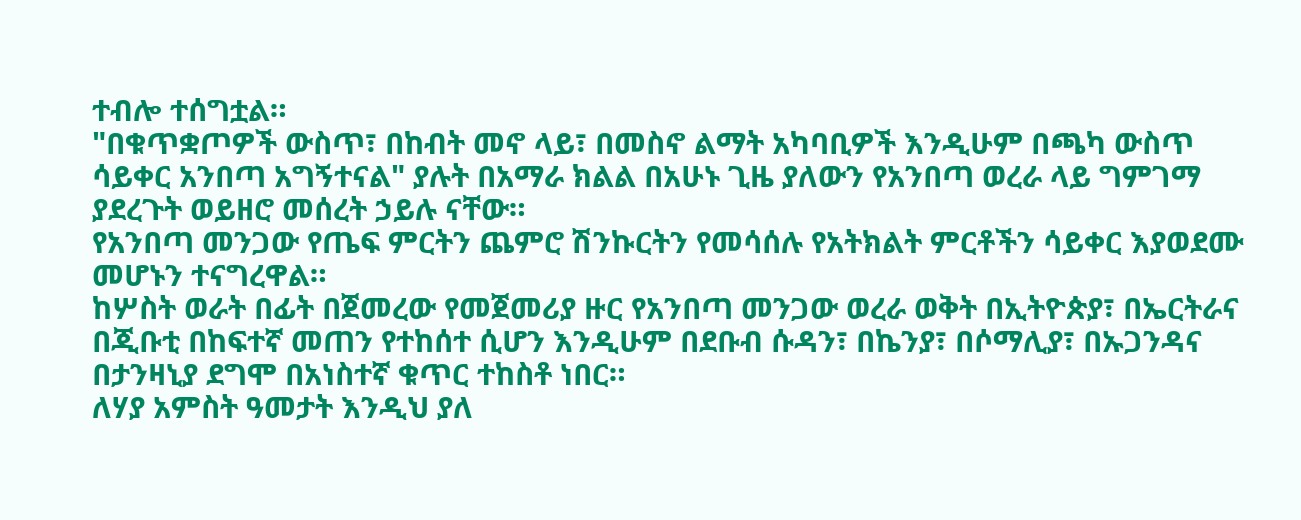ተብሎ ተሰግቷል።
"በቁጥቋጦዎች ውስጥ፣ በከብት መኖ ላይ፣ በመስኖ ልማት አካባቢዎች እንዲሁም በጫካ ውስጥ ሳይቀር አንበጣ አግኝተናል" ያሉት በአማራ ክልል በአሁኑ ጊዜ ያለውን የአንበጣ ወረራ ላይ ግምገማ ያደረጉት ወይዘሮ መሰረት ኃይሉ ናቸው።
የአንበጣ መንጋው የጤፍ ምርትን ጨምሮ ሽንኩርትን የመሳሰሉ የአትክልት ምርቶችን ሳይቀር እያወደሙ መሆኑን ተናግረዋል።
ከሦስት ወራት በፊት በጀመረው የመጀመሪያ ዙር የአንበጣ መንጋው ወረራ ወቅት በኢትዮጵያ፣ በኤርትራና በጂቡቲ በከፍተኛ መጠን የተከሰተ ሲሆን እንዲሁም በደቡብ ሱዳን፣ በኬንያ፣ በሶማሊያ፣ በኡጋንዳና በታንዛኒያ ደግሞ በአነስተኛ ቁጥር ተከስቶ ነበር።
ለሃያ አምስት ዓመታት እንዲህ ያለ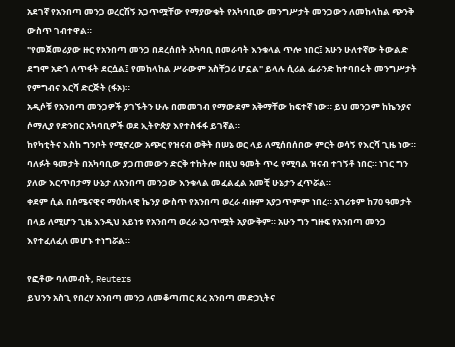አደገኛ የአንበጣ መንጋ ወረርሽኝ አጋጥሟቸው የማያውቁት የአካባቢው መንግሥታት መንጋውን ለመከላከል ጭንቅ ውስጥ ገብተዋል።
"የመጀመሪያው ዙር የአንበጣ መንጋ በደረሰበት አካባቢ በመራባት እንቁላል ጥሎ ነበር፤ አሁን ሁለተኛው ትውልድ ደግሞ አድጎ ለጥፋት ደርሷል፤ የመከላከል ሥራውም አስቸጋሪ ሆኗል" ይላሉ ሲሪል ፌራንድ ከተባበሩት መንግሥታት የምግብና እርሻ ድርጅት (ፋኦ)።
አዲሶቹ የአንበጣ መንጋዎች ያገኙትን ሁሉ በመመገብ የማውደም አቅማቸው ከፍተኛ ነው። ይህ መንጋም ከኬንያና ሶማሊያ የድንበር አካባቢዎች ወደ ኢትዮጵያ እየተስፋፋ ይገኛል።
ከየካቲትና እስከ ግንቦት የሚኖረው አጭር የዝናብ ወቅት በሠኔ ወር ላይ ለሚሰበሰበው ምርት ወሳኝ የእርሻ ጊዜ ነው።
ባለፉት ዓመታት በአካባቢው ያጋጠመውን ድርቅ ተከትሎ በዚህ ዓመት ጥሩ የሚባል ዝናብ ተገኝቶ ነበር። ነገር ግን ያለው እርጥበታማ ሁኔታ ለአንበጣ መንጋው እንቁላል መፈልፈል አመቺ ሁኔታን ፈጥሯል።
ቀደም ሲል በሰሜናዊና ማዕከላዊ ኬንያ ውስጥ የአንበጣ ወረራ ብዙም አያጋጥምም ነበረ። አገሪቱም ከ70 ዓመታት በላይ ለሚሆን ጊዜ እንዲህ አይነቱ የአንበጣ ወረራ አጋጥሟት አያውቅም። አሁን ግን ግዙፍ የአንበጣ መንጋ እየተፈለፈለ መሆኑ ተነግሯል።

የፎቶው ባለመብት, Reuters
ይህንን አስጊ የበረሃ አንበጣ መንጋ ለመቆጣጠር ጸረ አንበጣ መድኃኒትና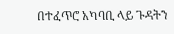በተፈጥሮ አካባቢ ላይ ጉዳትን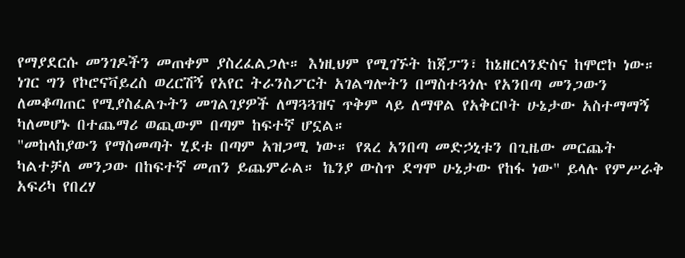የማያደርሱ መንገዶችን መጠቀም ያስረፈልጋሉ። እነዚህም የሚገኙት ከጃፓን፣ ከኔዘርላንድስና ከሞሮኮ ነው።
ነገር ግን የኮሮናቫይረስ ወረርሽኝ የአየር ትራንስፖርት አገልግሎትን በማስተጓጎሉ የአንበጣ መንጋውን ለመቆጣጠር የሚያስፈልጉትን መገልገያዎች ለማጓጓዝና ጥቅም ላይ ለማዋል የአቅርቦት ሁኔታው አስተማማኝ ካለመሆኑ በተጨማሪ ወጪውም በጣም ከፍተኛ ሆኗል።
"መከላከያውን የማስመጣት ሂደቱ በጣም አዝጋሚ ነው። የጸረ አንበጣ መድኃኒቱን በጊዜው መርጨት ካልተቻለ መንጋው በከፍተኛ መጠን ይጨምራል። ኬንያ ውስጥ ደግሞ ሁኔታው የከፋ ነው" ይላሉ የምሥራቅ አፍሪካ የበረሃ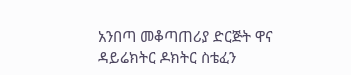አንበጣ መቆጣጠሪያ ድርጅት ዋና ዳይሬክትር ዶክትር ስቴፈን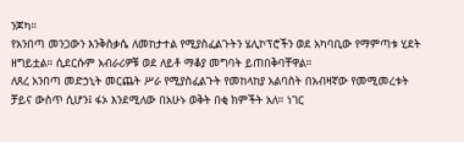ንጆካ።
የአንበጣ መንጋውን እንቅስቃሴ ለመከታተል የሚያስፈልጉትን ሄሊኮፕሮችን ወደ አካባቢው የማምጣቱ ሂደት ዘግይቷል። ሲደርሱም አብራሪዎቹ ወደ ለይቶ ማቆያ መግባት ይጠበቅባቸዋል።
ለጸረ አንበጣ መድኃኒት መርጨት ሥራ የሚያስፈልጉት የመከላከያ አልባስት በአብዛኛው የመሚመረቱት ቻይና ውስጥ ሲሆን፤ ፋኦ እንደሚለው በአሁኑ ወቅት በቂ ክምችት አለ። ነገር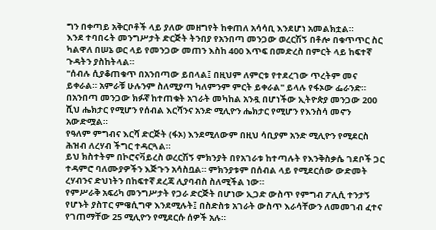ግን በቀጣይ አቅርቦቶች ላይ ያለው መዘግየት ከቀጠለ አሳሳቢ እንደሆነ አመልክቷል።
እንደ ተባበሩት መንግሥታት ድርጅት ትንበያ የአንበጣ መንጋው ወረርሽኝ በቶሎ በቁጥጥር ስር ካልዋለ በሠኔ ወር ላይ የመንጋው መጠን እስከ 400 እጥፍ በመድረስ በምርት ላይ ከፍተኛ ጉዳትን ያስከትላል።
"ሰብሉ ሲያቆጠቁጥ በአንበጣው ይበላል፤ በዚህም ለምርቱ የተደረገው ጥረትም መና ይቀራል። አምራቹ ሁሉንም ስለሚያጣ ካለምንም ምርት ይቀራል" ይላሉ የፋኦው ፌራንድ።
በአንበጣ መንጋው ክፉኛ ከተጠቁት አገራት መካከል አንዷ በሆነችው ኢትዮጵያ መንጋው 200 ሺህ ሔክታር የሚሆን የሰብል እርሻንና አንድ ሚሊዮን ሔክታር የሚሆን የእንስሳ መኖን አውድሟል።
የዓለም ምግብና እርሻ ድርጅት (ፋኦ) እንደሚለውም በዚህ ሳቢያም አንድ ሚሊዮን የሚደርስ ሕዝብ ለረሃብ ችግር ተዳርጓል።
ይህ ክስተትም በኮሮናቫይረስ ወረርሽኝ ምክንያት በየአገራቱ ከተጣሉት የእንቅስቃሴ ገደቦች ጋር ተዳምሮ ባለሙያዎችን እጅጉን አሳስቧል። ምክንያቱም በሰብል ላይ የሚደርሰው ውድመት ረሃብንና ድህነትን በከፍተኛ ደረጃ ሊያባብስ ስለሚችል ነው።
የምሥራቅ አፍሪካ መንግሥታት የጋራ ድርጅት በሆነው ኢጋድ ውስጥ የምግብ ፖሊሲ ተንታኝ የሆኑት ያስፐር ምዌሲግዋ እንደሚሉት፤ በስድስቱ አገራት ውስጥ እራሳቸውን ለመመገብ ፈተና የገጠማቸው 25 ሚሊዮን የሚደርሱ ሰዎች አሉ።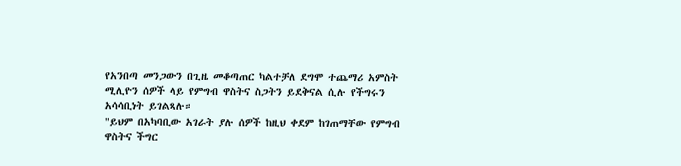የአንበጣ መንጋውን በጊዜ መቆጣጠር ካልተቻለ ደግሞ ተጨማሪ አምስት ሚሊዮን ሰዎች ላይ የምግብ ዋስትና ስጋትን ይደቅናል ሲሉ የችግሩን አሳሳቢነት ይገልጻሉ።
"ይህም በአካባቢው አገራት ያሉ ሰዎች ከዚህ ቀደም ከገጠማቸው የምግብ ዋስትና ችግር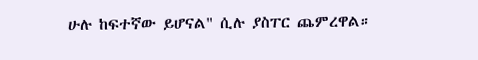ሁሉ ከፍተኛው ይሆናል" ሲሉ ያስፐር ጨምረዋል።